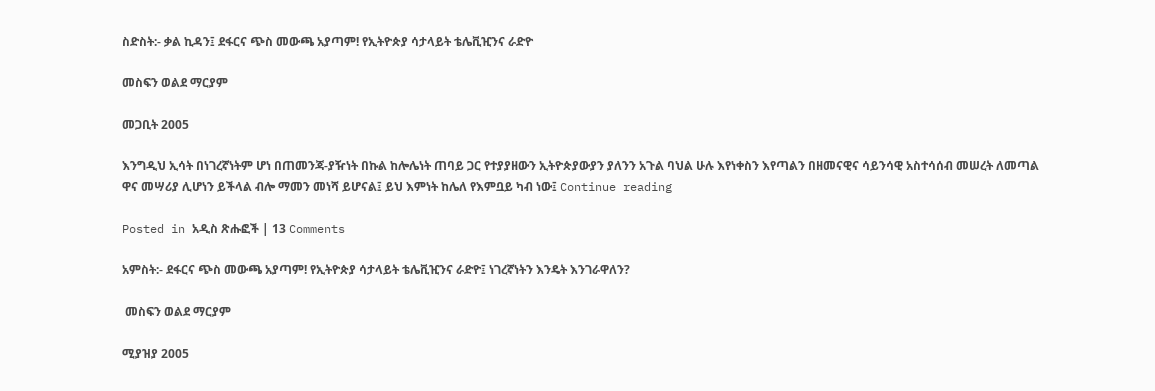ስድስት:- ቃል ኪዳን፤ ደፋርና ጭስ መውጫ አያጣም! የኢትዮጵያ ሳታላይት ቴሌቪዢንና ራድዮ

መስፍን ወልደ ማርያም

መጋቢት 2005

እንግዲህ ኢሳት በነገረኛነትም ሆነ በጠመንጃ-ያዥነት በኩል ከሎሌነት ጠባይ ጋር የተያያዘውን ኢትዮጵያውያን ያለንን አጉል ባህል ሁሉ እየነቀስን እየጣልን በዘመናዊና ሳይንሳዊ አስተሳሰብ መሠረት ለመጣል ዋና መሣሪያ ሊሆነን ይችላል ብሎ ማመን መነሻ ይሆናል፤ ይህ እምነት ከሌለ የእምቧይ ካብ ነው፤ Continue reading

Posted in አዲስ ጽሑፎች | 13 Comments

አምስት:- ደፋርና ጭስ መውጫ አያጣም! የኢትዮጵያ ሳታላይት ቴሌቪዢንና ራድዮ፤ ነገረኛነትን እንዴት እንገራዋለን?

 መስፍን ወልደ ማርያም

ሚያዝያ 2005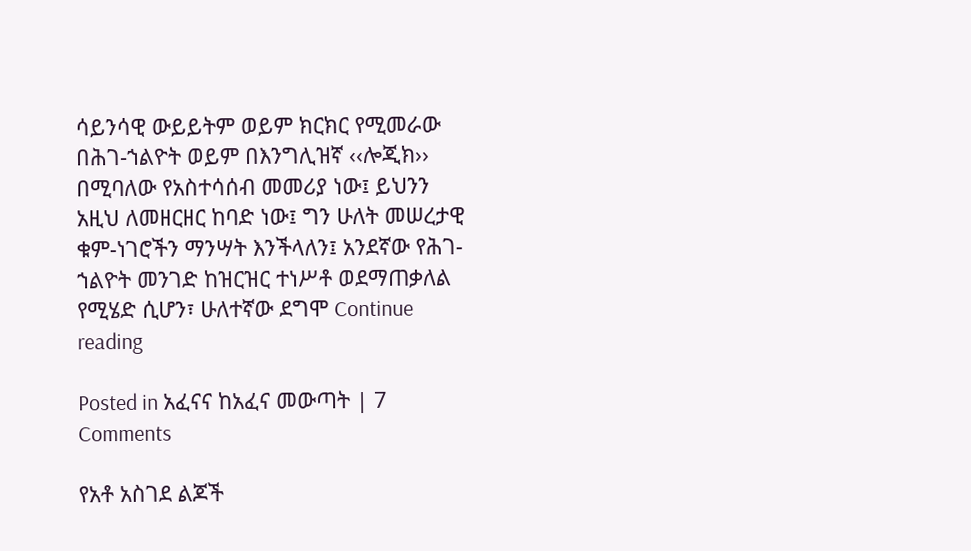ሳይንሳዊ ውይይትም ወይም ክርክር የሚመራው በሕገ-ኀልዮት ወይም በእንግሊዝኛ ‹‹ሎጂክ›› በሚባለው የአስተሳሰብ መመሪያ ነው፤ ይህንን አዚህ ለመዘርዘር ከባድ ነው፤ ግን ሁለት መሠረታዊ ቁም-ነገሮችን ማንሣት እንችላለን፤ አንደኛው የሕገ-ኀልዮት መንገድ ከዝርዝር ተነሥቶ ወደማጠቃለል የሚሄድ ሲሆን፣ ሁለተኛው ደግሞ Continue reading

Posted in አፈናና ከአፈና መውጣት | 7 Comments

የአቶ አስገደ ልጆች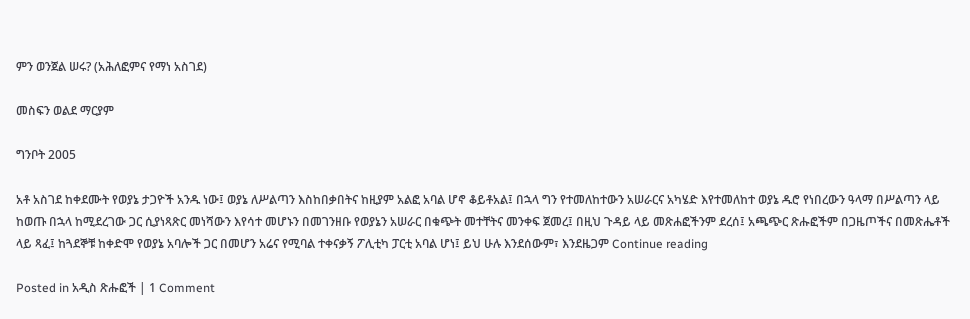ምን ወንጀል ሠሩ? (አሕለፎምና የማነ አስገደ)

መስፍን ወልደ ማርያም

ግንቦት 2005

አቶ አስገደ ከቀደሙት የወያኔ ታጋዮች አንዱ ነው፤ ወያኔ ለሥልጣን እስከበቃበትና ከዚያም አልፎ አባል ሆኖ ቆይቶአል፤ በኋላ ግን የተመለከተውን አሠራርና አካሄድ እየተመለከተ ወያኔ ዱሮ የነበረውን ዓላማ በሥልጣን ላይ ከወጡ በኋላ ከሚደረገው ጋር ሲያነጻጽር መነሻውን እየሳተ መሆኑን በመገንዘቡ የወያኔን አሠራር በቁጭት መተቸትና መንቀፍ ጀመረ፤ በዚህ ጉዳይ ላይ መጽሐፎችንም ደረሰ፤ አጫጭር ጽሑፎችም በጋዜጦችና በመጽሔቶች ላይ ጻፈ፤ ከጓደኞቹ ከቀድሞ የወያኔ አባሎች ጋር በመሆን አሬና የሚባል ተቀናቃኝ ፖሊቲካ ፓርቲ አባል ሆነ፤ ይህ ሁሉ እንደሰውም፣ እንደዜጋም Continue reading

Posted in አዲስ ጽሑፎች | 1 Comment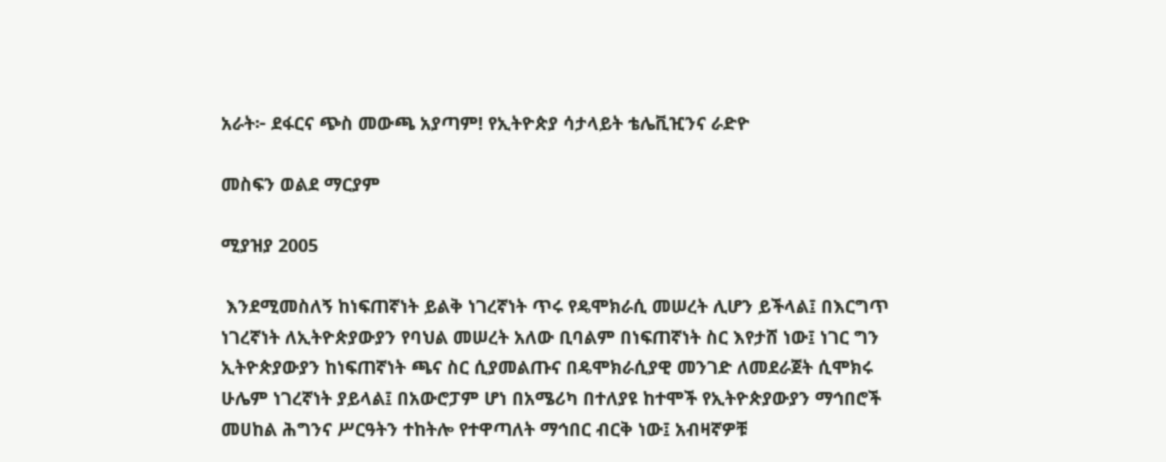አራት፦ ደፋርና ጭስ መውጫ አያጣም! የኢትዮጵያ ሳታላይት ቴሌቪዢንና ራድዮ

መስፍን ወልደ ማርያም

ሚያዝያ 2005

 እንደሚመስለኝ ከነፍጠኛነት ይልቅ ነገረኛነት ጥሩ የዴሞክራሲ መሠረት ሊሆን ይችላል፤ በእርግጥ ነገረኛነት ለኢትዮጵያውያን የባህል መሠረት አለው ቢባልም በነፍጠኛነት ስር እየታሸ ነው፤ ነገር ግን ኢትዮጵያውያን ከነፍጠኛነት ጫና ስር ሲያመልጡና በዴሞክራሲያዊ መንገድ ለመደራጀት ሲሞክሩ ሁሌም ነገረኛነት ያይላል፤ በአውሮፓም ሆነ በአሜሪካ በተለያዩ ከተሞች የኢትዮጵያውያን ማኅበሮች መሀከል ሕግንና ሥርዓትን ተከትሎ የተዋጣለት ማኅበር ብርቅ ነው፤ አብዛኛዎቹ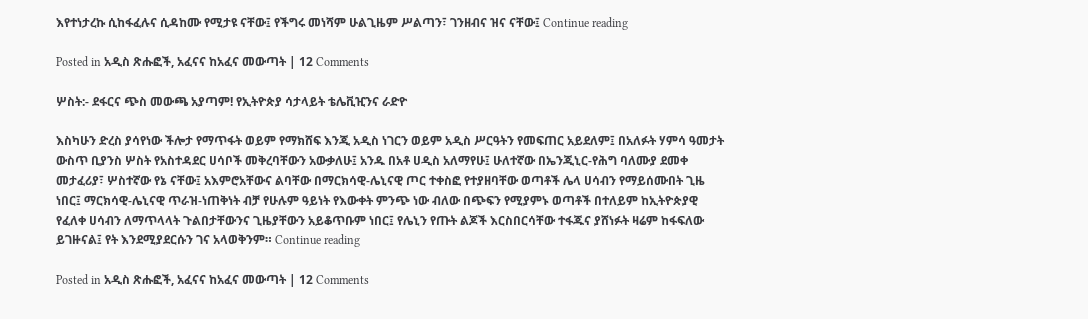እየተነታረኩ ሲከፋፈሉና ሲዳከሙ የሚታዩ ናቸው፤ የችግሩ መነሻም ሁልጊዜም ሥልጣን፣ ገንዘብና ዝና ናቸው፤ Continue reading

Posted in አዲስ ጽሑፎች, አፈናና ከአፈና መውጣት | 12 Comments

ሦስት:- ደፋርና ጭስ መውጫ አያጣም! የኢትዮጵያ ሳታላይት ቴሌቪዢንና ራድዮ

እስካሁን ድረስ ያሳየነው ችሎታ የማጥፋት ወይም የማክሸፍ እንጂ አዲስ ነገርን ወይም አዲስ ሥርዓትን የመፍጠር አይደለም፤ በአለፉት ሃምሳ ዓመታት ውስጥ ቢያንስ ሦስት የአስተዳደር ሀሳቦች መቅረባቸውን አውቃለሁ፤ አንዱ በአቶ ሀዲስ አለማየሁ፤ ሁለተኛው በኤንጂኒር-የሕግ ባለሙያ ደመቀ መታፈሪያ፣ ሦስተኛው የኔ ናቸው፤ አእምሮአቸውና ልባቸው በማርክሳዊ-ሌኒናዊ ጦር ተቀስፎ የተያዘባቸው ወጣቶች ሌላ ሀሳብን የማይሰሙበት ጊዜ ነበር፤ ማርክሳዊ-ሌኒናዊ ጥራዝ-ነጠቅነት ብቻ የሁሉም ዓይነት የእውቀት ምንጭ ነው ብለው በጭፍን የሚያምኑ ወጣቶች በተለይም ከኢትዮጵያዊ የፈለቀ ሀሳብን ለማጥላላት ጉልበታቸውንና ጊዜያቸውን አይቆጥቡም ነበር፤ የሌኒን የጡት ልጆች እርስበርሳቸው ተፋጁና ያሸነፉት ዛሬም ከፋፍለው ይገዙናል፤ የት እንደሚያደርሱን ገና አላወቅንም። Continue reading

Posted in አዲስ ጽሑፎች, አፈናና ከአፈና መውጣት | 12 Comments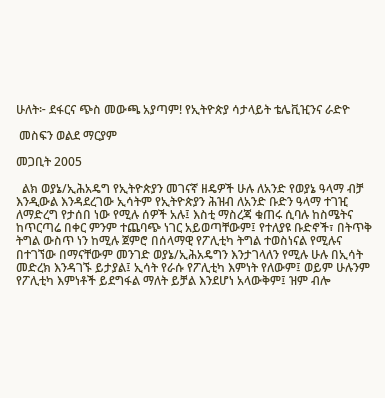ሁለት፦ ደፋርና ጭስ መውጫ አያጣም! የኢትዮጵያ ሳታላይት ቴሌቪዢንና ራድዮ

 መስፍን ወልደ ማርያም

መጋቢት 2005

  ልክ ወያኔ/ኢሕአዴግ የኢትዮጵያን መገናኛ ዘዴዎች ሁሉ ለአንድ የወያኔ ዓላማ ብቻ እንዲውል እንዳደረገው ኢሳትም የኢትዮጵያን ሕዝብ ለአንድ ቡድን ዓላማ ተገዢ ለማድረግ የታሰበ ነው የሚሉ ሰዎች አሉ፤ እስቲ ማስረጃ ቁጠሩ ሲባሉ ከስሜትና ከጥርጣሬ በቀር ምንም ተጨባጭ ነገር አይወጣቸውም፤ የተለያዩ ቡድኖች፣ በትጥቅ ትግል ውስጥ ነን ከሚሉ ጀምሮ በሰላማዊ የፖሊቲካ ትግል ተወስነናል የሚሉና በተገኘው በማናቸውም መንገድ ወያኔ/ኢሕአዴግን እንታገላለን የሚሉ ሁሉ በኢሳት መድረክ እንዳገኙ ይታያል፤ ኢሳት የራሱ የፖሊቲካ እምነት የለውም፤ ወይም ሁሉንም የፖሊቲካ እምነቶች ይደግፋል ማለት ይቻል እንደሆነ አላውቅም፤ ዝም ብሎ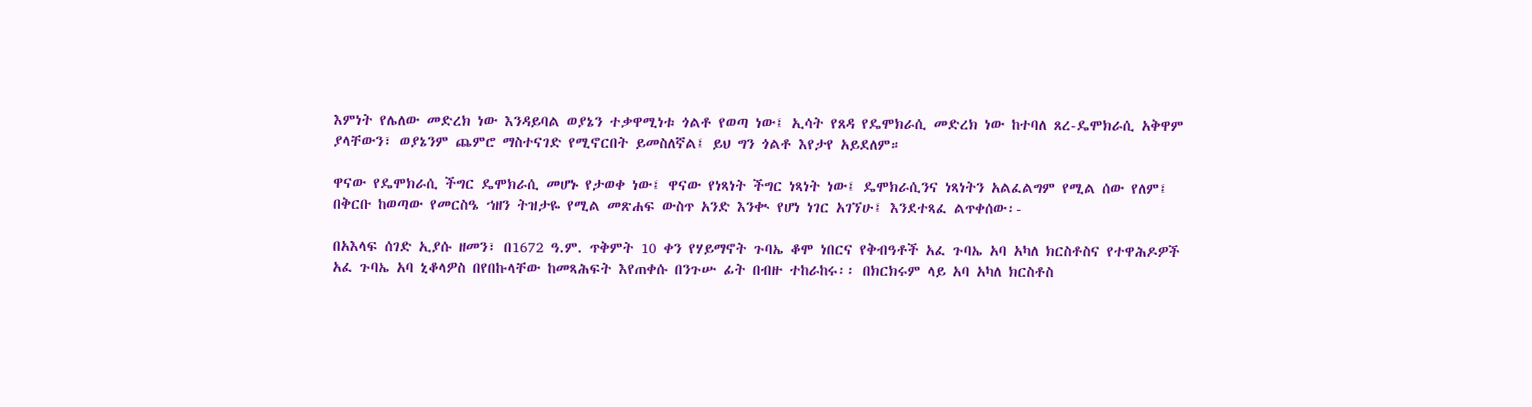እምነት የሌለው መድረክ ነው እንዳይባል ወያኔን ተቃዋሚነቱ ጎልቶ የወጣ ነው፤ ኢሳት የጸዳ የዴሞክራሲ መድረክ ነው ከተባለ ጸረ-ዴሞክራሲ አቅዋም ያላቸውን፣ ወያኔንም ጨምሮ ማስተናገድ የሚኖርበት ይመስለኛል፤ ይህ ግን ጎልቶ እየታየ አይደለም።

ዋናው የዴሞክራሲ ችግር ዴሞክራሲ መሆኑ የታወቀ ነው፤ ዋናው የነጻነት ችግር ነጻነት ነው፤ ዴሞክራሲንና ነጻነትን አልፈልግም የሚል ሰው የለም፤ በቅርቡ ከወጣው የመርስዔ ኀዘን ትዝታዬ የሚል መጽሐፍ ውስጥ አንድ እንቊ የሆነ ነገር አገኘሁ፤ እንደተጻፈ ልጥቀሰው፡-

በአእላፍ ሰገድ ኢያሱ ዘመን፣ በ1672 ዓ.ም. ጥቅምት 10 ቀን የሃይማኖት ጉባኤ ቆሞ ነበርና የቅብዓቶች አፈ ጉባኤ አባ አካለ ክርስቶስና የተዋሕዶዎች አፈ ጉባኤ አባ ኒቆላዎስ በየበኩላቸው ከመጻሕፍት እየጠቀሱ በንጉሡ ፊት በብዙ ተከራከሩ፡፡ በክርክሩም ላይ አባ አካለ ክርስቶስ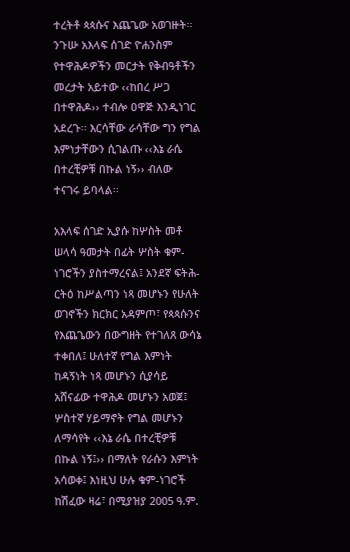ተረትቶ ጳጳሱና እጨጌው አወገዙት፡፡ ንጉሡ አእላፍ ሰገድ ዮሐንስም የተዋሕዶዎችን መርታት የቅብዓቶችን መረታት አይተው ‹‹ከበረ ሥጋ በተዋሕዶ›› ተብሎ ዐዋጅ እንዲነገር አደረጉ፡፡ እርሳቸው ራሳቸው ግን የግል እምነታቸውን ሲገልጡ ‹‹እኔ ራሴ በተረቺዎቹ በኩል ነኝ›› ብለው ተናገሩ ይባላል፡፡

አእላፍ ሰገድ ኢያሱ ከሦስት መቶ ሠላሳ ዓመታት በፊት ሦስት ቁም-ነገሮችን ያስተማረናል፤ አንደኛ ፍትሕ-ርትዕ ከሥልጣን ነጻ መሆኑን የሁለት ወገኖችን ክርክር አዳምጦ፣ የጳጳሱንና የእጨጌውን በውግዘት የተገለጸ ውሳኔ ተቀበለ፤ ሁለተኛ የግል እምነት ከዳኝነት ነጻ መሆኑን ሲያሳይ አሸናፊው ተዋሕዶ መሆኑን አወጀ፤ ሦስተኛ ሃይማኖት የግል መሆኑን ለማሳየት ‹‹እኔ ራሴ በተረቺዎቹ በኩል ነኝ፤›› በማለት የራሱን እምነት አሳወቀ፤ እነዚህ ሁሉ ቁም-ነገሮች ከሽፈው ዛሬ፣ በሚያዝያ 2005 ዓ.ም.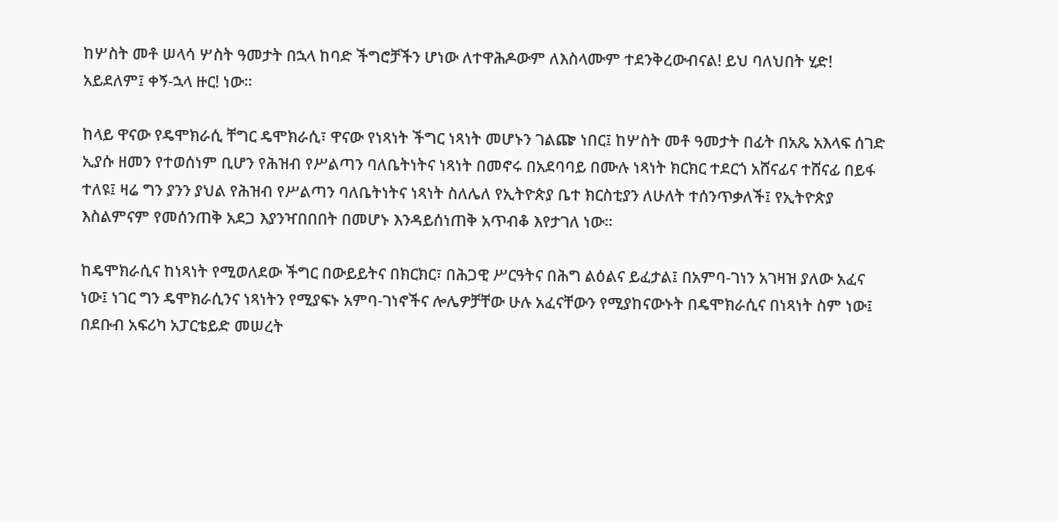ከሦስት መቶ ሠላሳ ሦስት ዓመታት በኋላ ከባድ ችግሮቻችን ሆነው ለተዋሕዶውም ለእስላሙም ተደንቅረውብናል! ይህ ባለህበት ሂድ! አይደለም፤ ቀኝ-ኋላ ዙር! ነው።

ከላይ ዋናው የዴሞክራሲ ቸግር ዴሞክራሲ፣ ዋናው የነጻነት ችግር ነጻነት መሆኑን ገልጬ ነበር፤ ከሦስት መቶ ዓመታት በፊት በአጼ አእላፍ ሰገድ ኢያሱ ዘመን የተወሰነም ቢሆን የሕዝብ የሥልጣን ባለቤትነትና ነጻነት በመኖሩ በአደባባይ በሙሉ ነጻነት ክርክር ተደርጎ አሸናፊና ተሸናፊ በይፋ ተለዩ፤ ዛሬ ግን ያንን ያህል የሕዝብ የሥልጣን ባለቤትነትና ነጻነት ስለሌለ የኢትዮጵያ ቤተ ክርስቲያን ለሁለት ተሰንጥቃለች፤ የኢትዮጵያ እስልምናም የመሰንጠቅ አደጋ እያንዣበበበት በመሆኑ እንዳይሰነጠቅ አጥብቆ እየታገለ ነው።

ከዴሞክራሲና ከነጻነት የሚወለደው ችግር በውይይትና በክርክር፣ በሕጋዊ ሥርዓትና በሕግ ልዕልና ይፈታል፤ በአምባ-ገነን አገዛዝ ያለው አፈና ነው፤ ነገር ግን ዴሞክራሲንና ነጻነትን የሚያፍኑ አምባ-ገነኖችና ሎሌዎቻቸው ሁሉ አፈናቸውን የሚያከናውኑት በዴሞክራሲና በነጻነት ስም ነው፤ በደቡብ አፍሪካ አፓርቴይድ መሠረት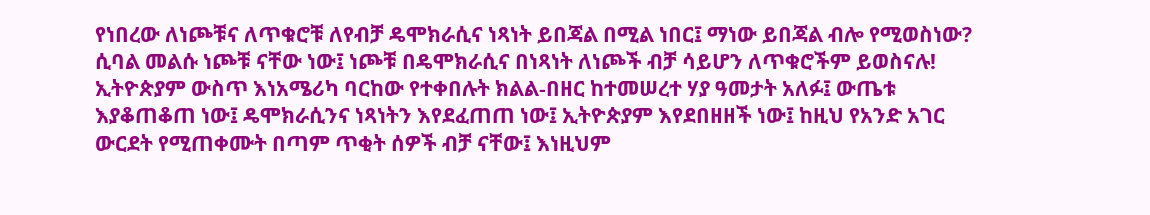የነበረው ለነጮቹና ለጥቁሮቹ ለየብቻ ዴሞክራሲና ነጻነት ይበጃል በሚል ነበር፤ ማነው ይበጃል ብሎ የሚወስነው? ሲባል መልሱ ነጮቹ ናቸው ነው፤ ነጮቹ በዴሞክራሲና በነጻነት ለነጮች ብቻ ሳይሆን ለጥቁሮችም ይወስናሉ! ኢትዮጵያም ውስጥ እነአሜሪካ ባርከው የተቀበሉት ክልል-በዘር ከተመሠረተ ሃያ ዓመታት አለፉ፤ ውጤቱ እያቆጠቆጠ ነው፤ ዴሞክራሲንና ነጻነትን እየደፈጠጠ ነው፤ ኢትዮጵያም እየደበዘዘች ነው፤ ከዚህ የአንድ አገር ውርደት የሚጠቀሙት በጣም ጥቂት ሰዎች ብቻ ናቸው፤ እነዚህም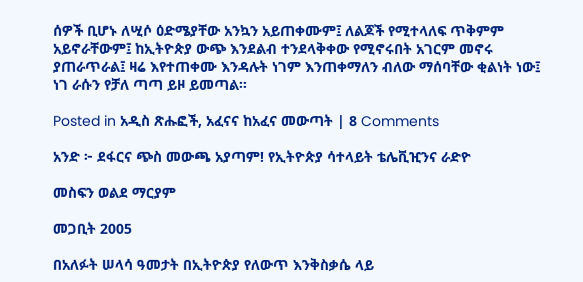ሰዎች ቢሆኑ ለሢሶ ዕድሜያቸው አንኳን አይጠቀሙም፤ ለልጆች የሚተላለፍ ጥቅምም አይኖራቸውም፤ ከኢትዮጵያ ውጭ እንደልብ ተንደላቅቀው የሚኖሩበት አገርም መኖሩ ያጠራጥራል፤ ዛሬ እየተጠቀሙ እንዳሉት ነገም እንጠቀማለን ብለው ማሰባቸው ቂልነት ነው፤ ነገ ራሱን የቻለ ጣጣ ይዞ ይመጣል።

Posted in አዲስ ጽሑፎች, አፈናና ከአፈና መውጣት | 8 Comments

አንድ ፦ ደፋርና ጭስ መውጫ አያጣም! የኢትዮጵያ ሳተላይት ቴሌቪዢንና ራድዮ

መስፍን ወልደ ማርያም

መጋቢት 2005

በአለፉት ሠላሳ ዓመታት በኢትዮጵያ የለውጥ እንቅስቃሴ ላይ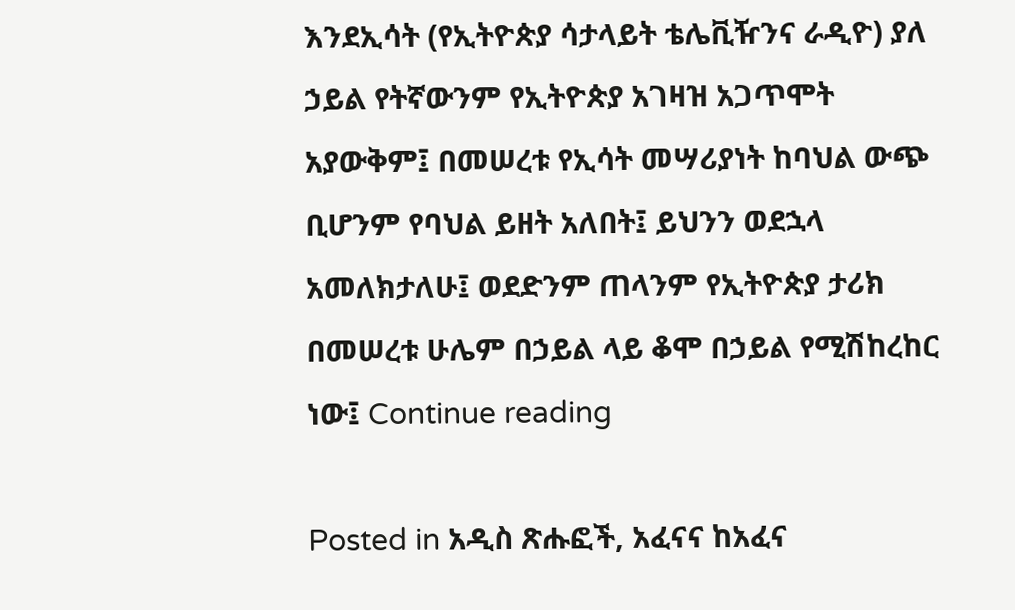እንደኢሳት (የኢትዮጵያ ሳታላይት ቴሌቪዥንና ራዲዮ) ያለ ኃይል የትኛውንም የኢትዮጵያ አገዛዝ አጋጥሞት አያውቅም፤ በመሠረቱ የኢሳት መሣሪያነት ከባህል ውጭ ቢሆንም የባህል ይዘት አለበት፤ ይህንን ወደኋላ አመለክታለሁ፤ ወደድንም ጠላንም የኢትዮጵያ ታሪክ በመሠረቱ ሁሌም በኃይል ላይ ቆሞ በኃይል የሚሽከረከር ነው፤ Continue reading

Posted in አዲስ ጽሑፎች, አፈናና ከአፈና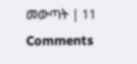መውጣት | 11 Comments